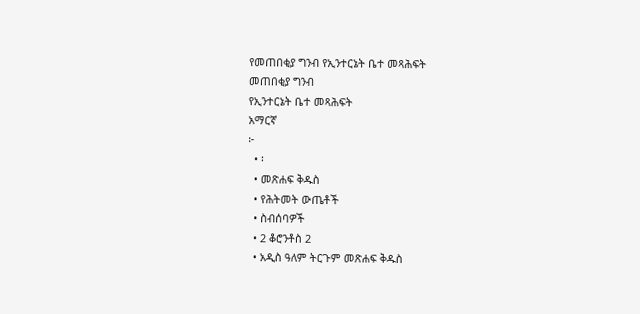የመጠበቂያ ግንብ የኢንተርኔት ቤተ መጻሕፍት
መጠበቂያ ግንብ
የኢንተርኔት ቤተ መጻሕፍት
አማርኛ
፦
  • ፡
  • መጽሐፍ ቅዱስ
  • የሕትመት ውጤቶች
  • ስብሰባዎች
  • 2 ቆሮንቶስ 2
  • አዲስ ዓለም ትርጉም መጽሐፍ ቅዱስ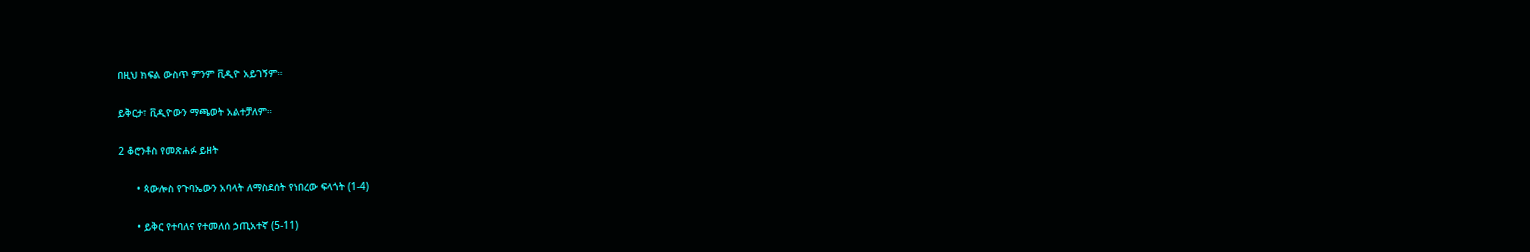በዚህ ክፍል ውስጥ ምንም ቪዲዮ አይገኝም።

ይቅርታ፣ ቪዲዮውን ማጫወት አልተቻለም።

2 ቆሮንቶስ የመጽሐፉ ይዘት

      • ጳውሎስ የጉባኤውን አባላት ለማስደሰት የነበረው ፍላጎት (1-4)

      • ይቅር የተባለና የተመለሰ ኃጢአተኛ (5-11)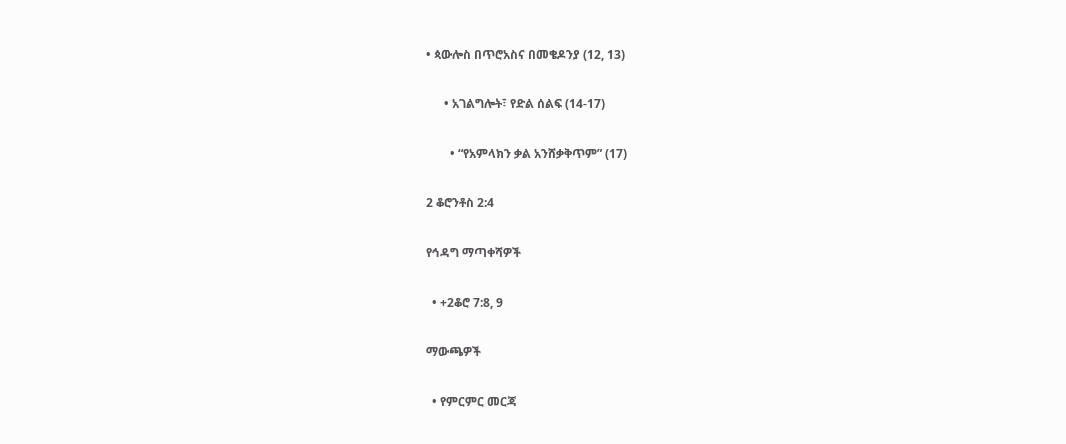• ጳውሎስ በጥሮአስና በመቄዶንያ (12, 13)

      • አገልግሎት፣ የድል ሰልፍ (14-17)

        • “የአምላክን ቃል አንሸቃቅጥም” (17)

2 ቆሮንቶስ 2:4

የኅዳግ ማጣቀሻዎች

  • +2ቆሮ 7:8, 9

ማውጫዎች

  • የምርምር መርጃ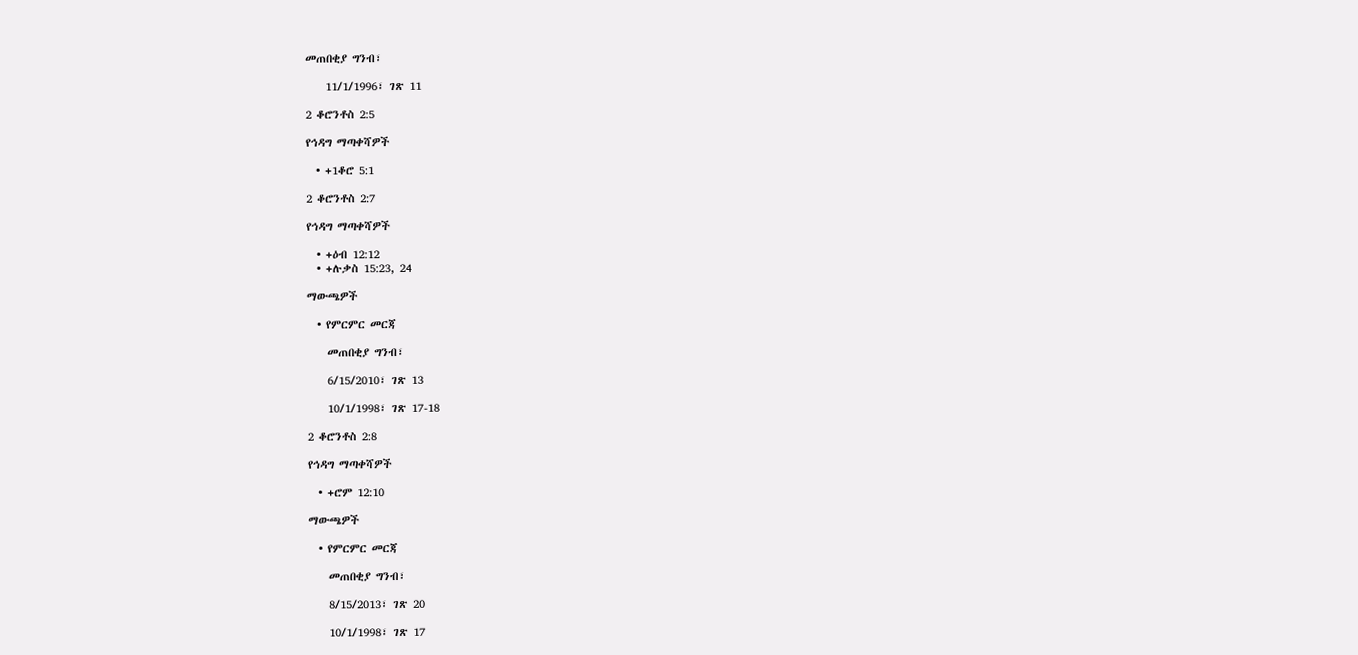መጠበቂያ ግንብ፣

    11/1/1996፣ ገጽ 11

2 ቆሮንቶስ 2:5

የኅዳግ ማጣቀሻዎች

  • +1ቆሮ 5:1

2 ቆሮንቶስ 2:7

የኅዳግ ማጣቀሻዎች

  • +ዕብ 12:12
  • +ሉቃስ 15:23, 24

ማውጫዎች

  • የምርምር መርጃ

    መጠበቂያ ግንብ፣

    6/15/2010፣ ገጽ 13

    10/1/1998፣ ገጽ 17-18

2 ቆሮንቶስ 2:8

የኅዳግ ማጣቀሻዎች

  • +ሮም 12:10

ማውጫዎች

  • የምርምር መርጃ

    መጠበቂያ ግንብ፣

    8/15/2013፣ ገጽ 20

    10/1/1998፣ ገጽ 17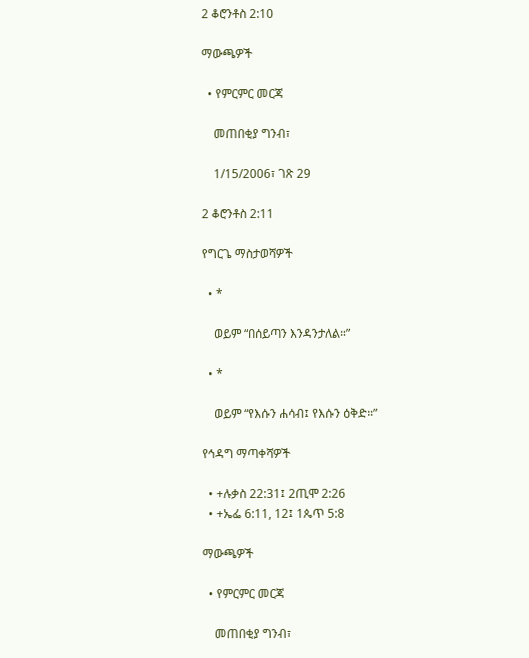2 ቆሮንቶስ 2:10

ማውጫዎች

  • የምርምር መርጃ

    መጠበቂያ ግንብ፣

    1/15/2006፣ ገጽ 29

2 ቆሮንቶስ 2:11

የግርጌ ማስታወሻዎች

  • *

    ወይም “በሰይጣን እንዳንታለል።”

  • *

    ወይም “የእሱን ሐሳብ፤ የእሱን ዕቅድ።”

የኅዳግ ማጣቀሻዎች

  • +ሉቃስ 22:31፤ 2ጢሞ 2:26
  • +ኤፌ 6:11, 12፤ 1ጴጥ 5:8

ማውጫዎች

  • የምርምር መርጃ

    መጠበቂያ ግንብ፣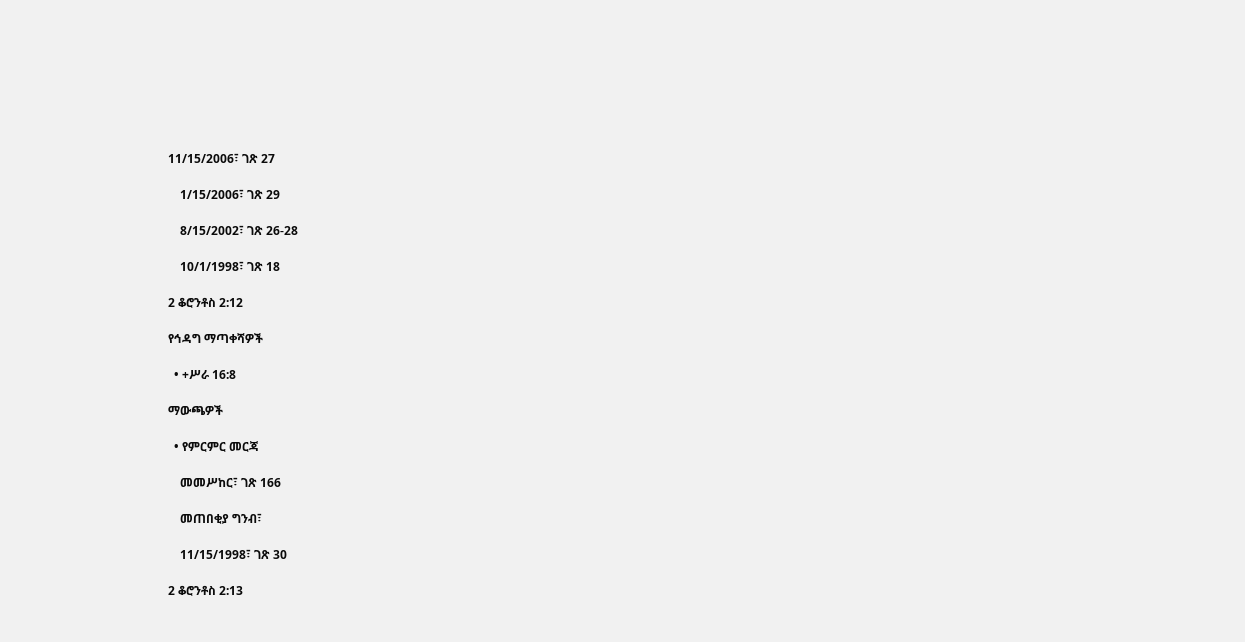11/15/2006፣ ገጽ 27

    1/15/2006፣ ገጽ 29

    8/15/2002፣ ገጽ 26-28

    10/1/1998፣ ገጽ 18

2 ቆሮንቶስ 2:12

የኅዳግ ማጣቀሻዎች

  • +ሥራ 16:8

ማውጫዎች

  • የምርምር መርጃ

    መመሥከር፣ ገጽ 166

    መጠበቂያ ግንብ፣

    11/15/1998፣ ገጽ 30

2 ቆሮንቶስ 2:13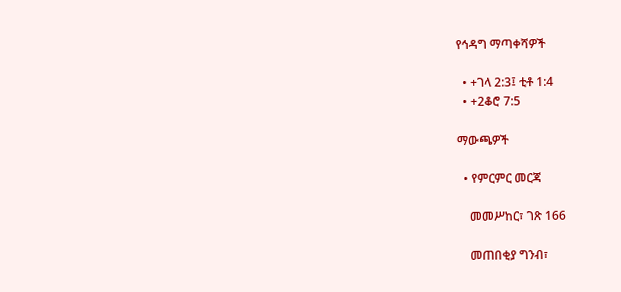የኅዳግ ማጣቀሻዎች

  • +ገላ 2:3፤ ቲቶ 1:4
  • +2ቆሮ 7:5

ማውጫዎች

  • የምርምር መርጃ

    መመሥከር፣ ገጽ 166

    መጠበቂያ ግንብ፣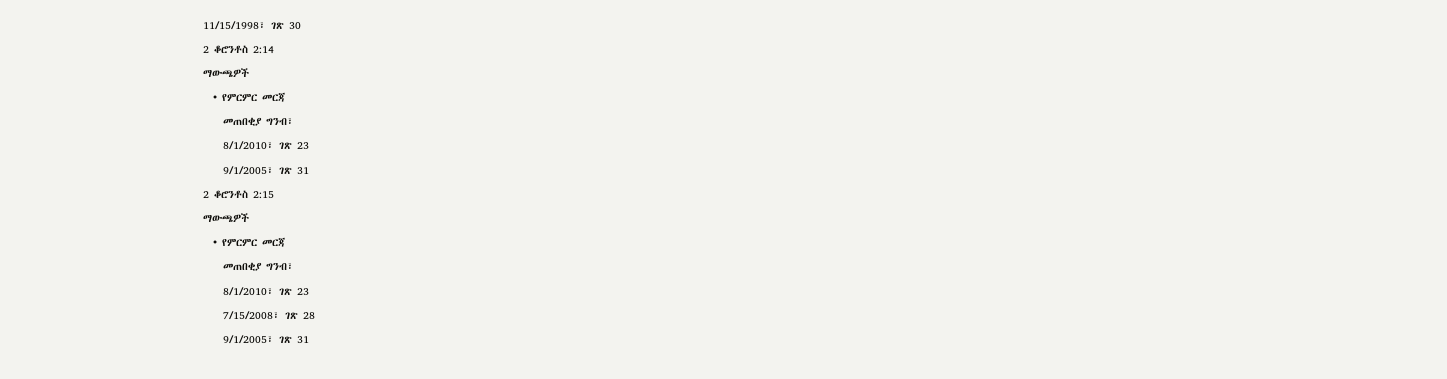11/15/1998፣ ገጽ 30

2 ቆሮንቶስ 2:14

ማውጫዎች

  • የምርምር መርጃ

    መጠበቂያ ግንብ፣

    8/1/2010፣ ገጽ 23

    9/1/2005፣ ገጽ 31

2 ቆሮንቶስ 2:15

ማውጫዎች

  • የምርምር መርጃ

    መጠበቂያ ግንብ፣

    8/1/2010፣ ገጽ 23

    7/15/2008፣ ገጽ 28

    9/1/2005፣ ገጽ 31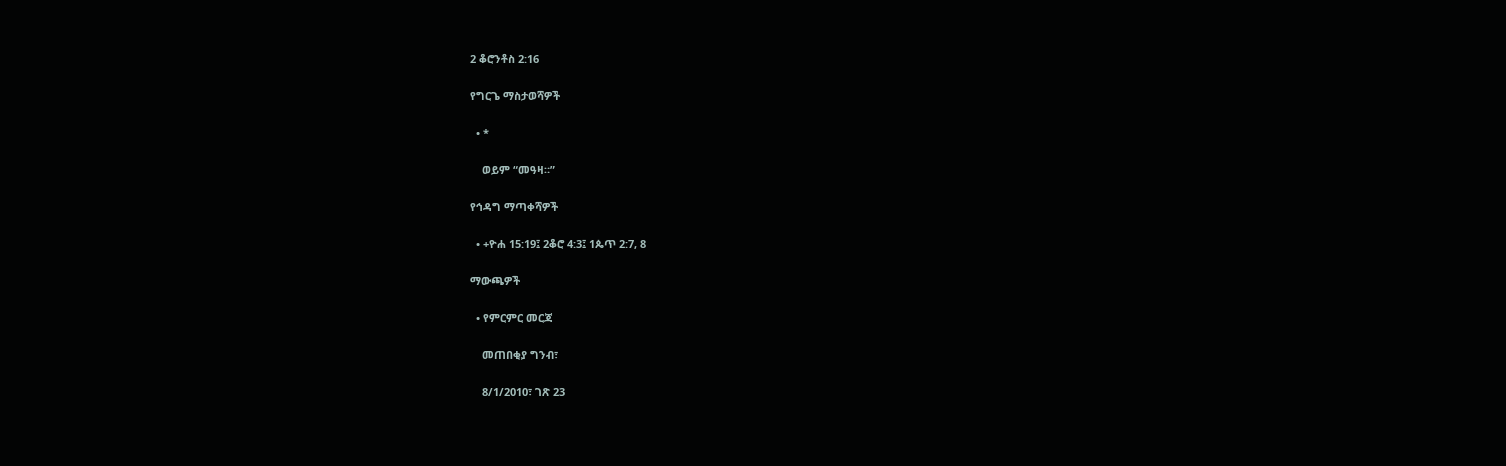2 ቆሮንቶስ 2:16

የግርጌ ማስታወሻዎች

  • *

    ወይም “መዓዛ።”

የኅዳግ ማጣቀሻዎች

  • +ዮሐ 15:19፤ 2ቆሮ 4:3፤ 1ጴጥ 2:7, 8

ማውጫዎች

  • የምርምር መርጃ

    መጠበቂያ ግንብ፣

    8/1/2010፣ ገጽ 23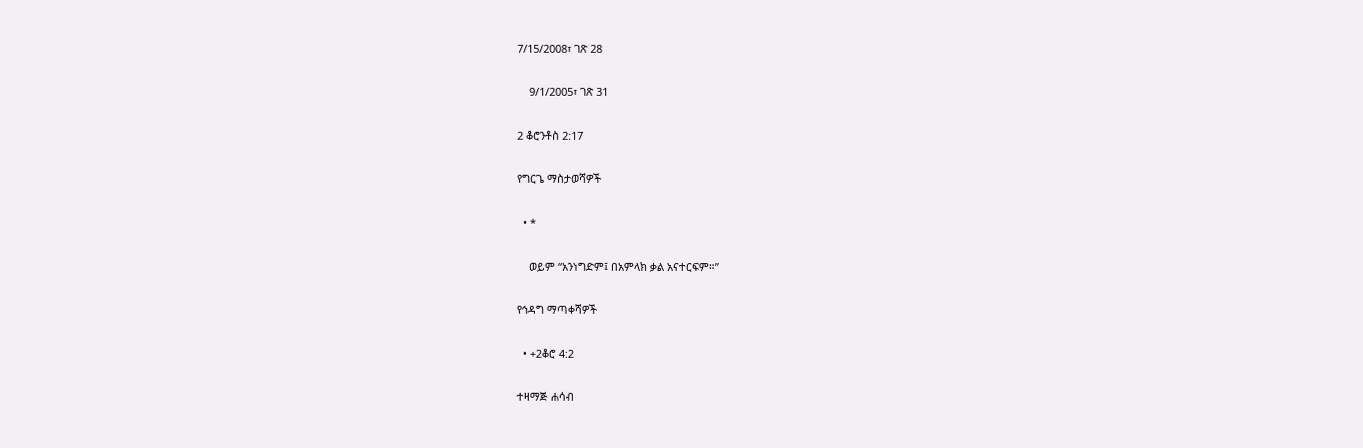7/15/2008፣ ገጽ 28

    9/1/2005፣ ገጽ 31

2 ቆሮንቶስ 2:17

የግርጌ ማስታወሻዎች

  • *

    ወይም “አንነግድም፤ በአምላክ ቃል አናተርፍም።”

የኅዳግ ማጣቀሻዎች

  • +2ቆሮ 4:2

ተዛማጅ ሐሳብ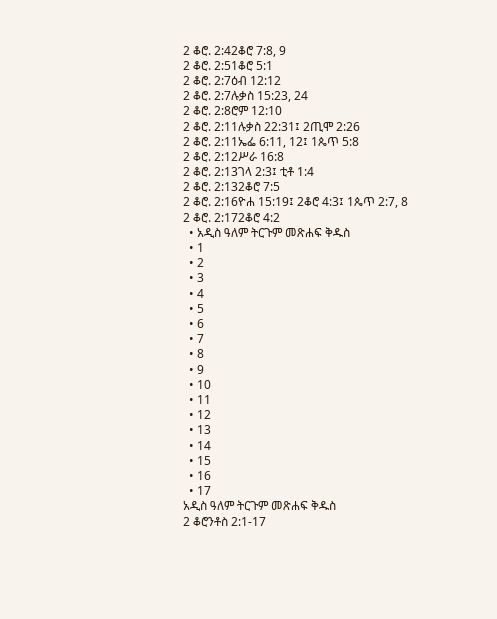2 ቆሮ. 2:42ቆሮ 7:8, 9
2 ቆሮ. 2:51ቆሮ 5:1
2 ቆሮ. 2:7ዕብ 12:12
2 ቆሮ. 2:7ሉቃስ 15:23, 24
2 ቆሮ. 2:8ሮም 12:10
2 ቆሮ. 2:11ሉቃስ 22:31፤ 2ጢሞ 2:26
2 ቆሮ. 2:11ኤፌ 6:11, 12፤ 1ጴጥ 5:8
2 ቆሮ. 2:12ሥራ 16:8
2 ቆሮ. 2:13ገላ 2:3፤ ቲቶ 1:4
2 ቆሮ. 2:132ቆሮ 7:5
2 ቆሮ. 2:16ዮሐ 15:19፤ 2ቆሮ 4:3፤ 1ጴጥ 2:7, 8
2 ቆሮ. 2:172ቆሮ 4:2
  • አዲስ ዓለም ትርጉም መጽሐፍ ቅዱስ
  • 1
  • 2
  • 3
  • 4
  • 5
  • 6
  • 7
  • 8
  • 9
  • 10
  • 11
  • 12
  • 13
  • 14
  • 15
  • 16
  • 17
አዲስ ዓለም ትርጉም መጽሐፍ ቅዱስ
2 ቆሮንቶስ 2:1-17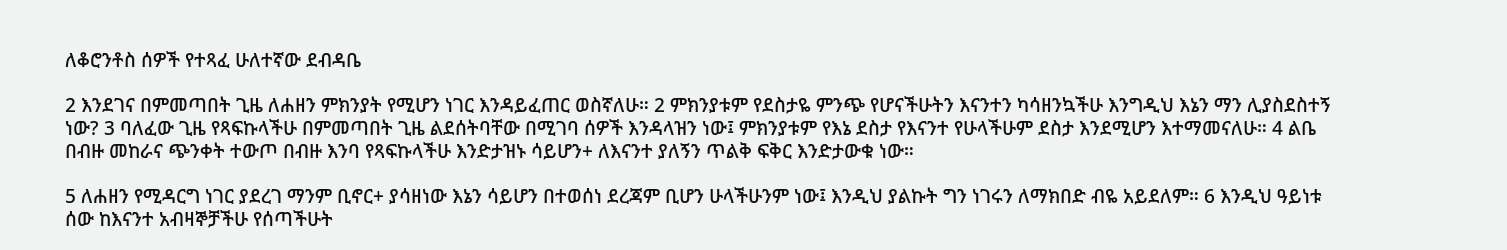ለቆሮንቶስ ሰዎች የተጻፈ ሁለተኛው ደብዳቤ

2 እንደገና በምመጣበት ጊዜ ለሐዘን ምክንያት የሚሆን ነገር እንዳይፈጠር ወስኛለሁ። 2 ምክንያቱም የደስታዬ ምንጭ የሆናችሁትን እናንተን ካሳዘንኳችሁ እንግዲህ እኔን ማን ሊያስደስተኝ ነው? 3 ባለፈው ጊዜ የጻፍኩላችሁ በምመጣበት ጊዜ ልደሰትባቸው በሚገባ ሰዎች እንዳላዝን ነው፤ ምክንያቱም የእኔ ደስታ የእናንተ የሁላችሁም ደስታ እንደሚሆን እተማመናለሁ። 4 ልቤ በብዙ መከራና ጭንቀት ተውጦ በብዙ እንባ የጻፍኩላችሁ እንድታዝኑ ሳይሆን+ ለእናንተ ያለኝን ጥልቅ ፍቅር እንድታውቁ ነው።

5 ለሐዘን የሚዳርግ ነገር ያደረገ ማንም ቢኖር+ ያሳዘነው እኔን ሳይሆን በተወሰነ ደረጃም ቢሆን ሁላችሁንም ነው፤ እንዲህ ያልኩት ግን ነገሩን ለማክበድ ብዬ አይደለም። 6 እንዲህ ዓይነቱ ሰው ከእናንተ አብዛኞቻችሁ የሰጣችሁት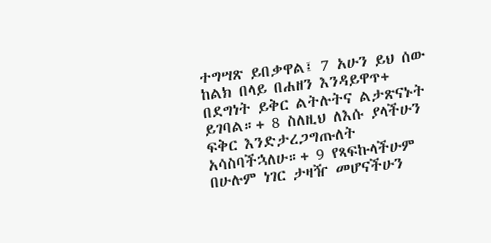ተግሣጽ ይበቃዋል፤ 7 አሁን ይህ ሰው ከልክ በላይ በሐዘን እንዳይዋጥ+ በደግነት ይቅር ልትሉትና ልታጽናኑት ይገባል።+ 8 ስለዚህ ለእሱ ያላችሁን ፍቅር እንድታረጋግጡለት አሳስባችኋለሁ።+ 9 የጻፍኩላችሁም በሁሉም ነገር ታዛዥ መሆናችሁን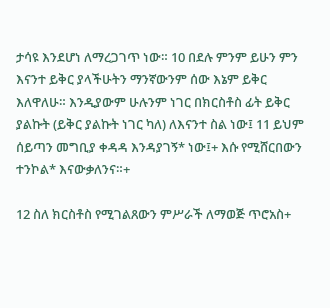ታሳዩ እንደሆነ ለማረጋገጥ ነው። 10 በደሉ ምንም ይሁን ምን እናንተ ይቅር ያላችሁትን ማንኛውንም ሰው እኔም ይቅር እለዋለሁ። እንዲያውም ሁሉንም ነገር በክርስቶስ ፊት ይቅር ያልኩት (ይቅር ያልኩት ነገር ካለ) ለእናንተ ስል ነው፤ 11 ይህም ሰይጣን መግቢያ ቀዳዳ እንዳያገኝ* ነው፤+ እሱ የሚሸርበውን ተንኮል* እናውቃለንና።+

12 ስለ ክርስቶስ የሚገልጸውን ምሥራች ለማወጅ ጥሮአስ+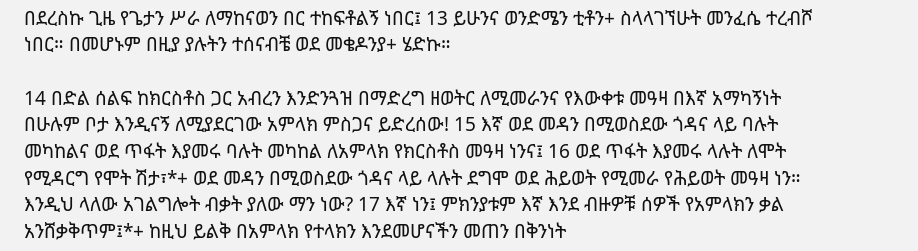በደረስኩ ጊዜ የጌታን ሥራ ለማከናወን በር ተከፍቶልኝ ነበር፤ 13 ይሁንና ወንድሜን ቲቶን+ ስላላገኘሁት መንፈሴ ተረብሾ ነበር። በመሆኑም በዚያ ያሉትን ተሰናብቼ ወደ መቄዶንያ+ ሄድኩ።

14 በድል ሰልፍ ከክርስቶስ ጋር አብረን እንድንጓዝ በማድረግ ዘወትር ለሚመራንና የእውቀቱ መዓዛ በእኛ አማካኝነት በሁሉም ቦታ እንዲናኝ ለሚያደርገው አምላክ ምስጋና ይድረሰው! 15 እኛ ወደ መዳን በሚወስደው ጎዳና ላይ ባሉት መካከልና ወደ ጥፋት እያመሩ ባሉት መካከል ለአምላክ የክርስቶስ መዓዛ ነንና፤ 16 ወደ ጥፋት እያመሩ ላሉት ለሞት የሚዳርግ የሞት ሽታ፣*+ ወደ መዳን በሚወስደው ጎዳና ላይ ላሉት ደግሞ ወደ ሕይወት የሚመራ የሕይወት መዓዛ ነን። እንዲህ ላለው አገልግሎት ብቃት ያለው ማን ነው? 17 እኛ ነን፤ ምክንያቱም እኛ እንደ ብዙዎቹ ሰዎች የአምላክን ቃል አንሸቃቅጥም፤*+ ከዚህ ይልቅ በአምላክ የተላክን እንደመሆናችን መጠን በቅንነት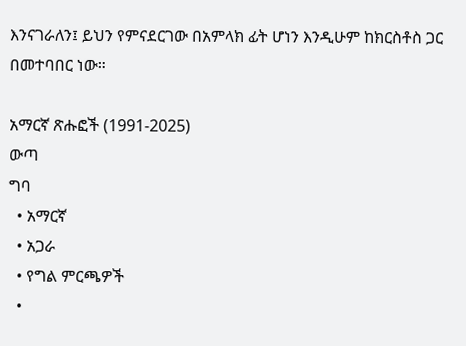እንናገራለን፤ ይህን የምናደርገው በአምላክ ፊት ሆነን እንዲሁም ከክርስቶስ ጋር በመተባበር ነው።

አማርኛ ጽሑፎች (1991-2025)
ውጣ
ግባ
  • አማርኛ
  • አጋራ
  • የግል ምርጫዎች
  •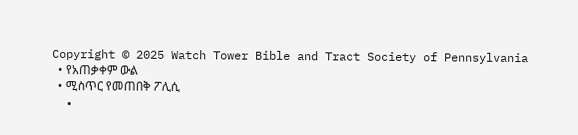Copyright © 2025 Watch Tower Bible and Tract Society of Pennsylvania
  • የአጠቃቀም ውል
  • ሚስጥር የመጠበቅ ፖሊሲ
  •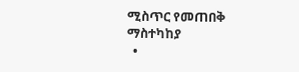ሚስጥር የመጠበቅ ማስተካከያ
  •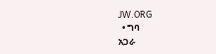JW.ORG
  • ግባ
አጋራ